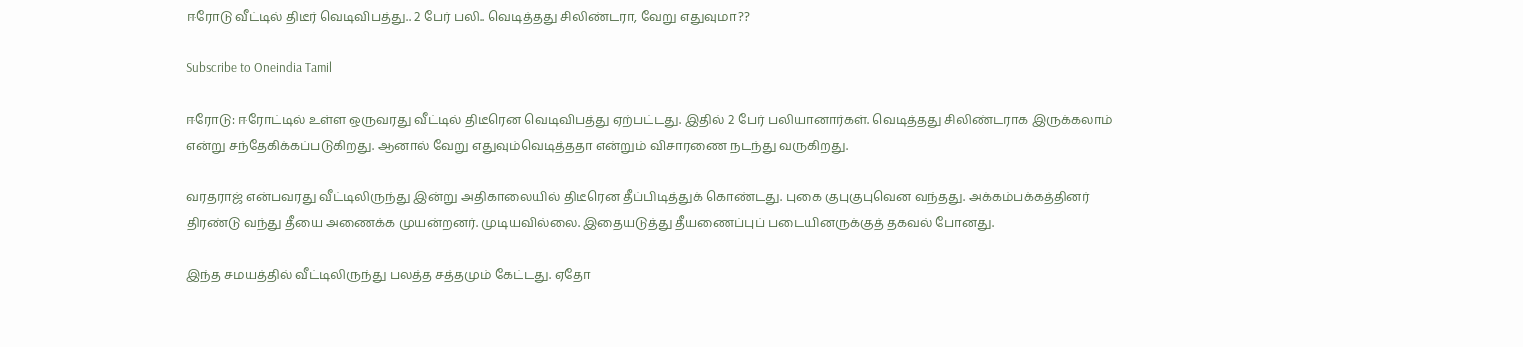ஈரோடு வீட்டில் திடீர் வெடிவிபத்து.. 2 பேர் பலி.. வெடித்தது சிலிண்டரா, வேறு எதுவுமா??

Subscribe to Oneindia Tamil

ஈரோடு: ஈரோட்டில் உள்ள ஒருவரது வீட்டில் திடீரென வெடிவிபத்து ஏற்பட்டது. இதில் 2 பேர் பலியானார்கள். வெடித்தது சிலிண்டராக இருக்கலாம் என்று சந்தேகிக்கப்படுகிறது. ஆனால் வேறு எதுவும்வெடித்ததா என்றும் விசாரணை நடந்து வருகிறது.

வரதராஜ் என்பவரது வீட்டிலிருந்து இன்று அதிகாலையில் திடீரென தீப்பிடித்துக் கொண்டது. புகை குபுகுபுவென வந்தது. அக்கம்பக்கத்தினர் திரண்டு வந்து தீயை அணைக்க முயன்றனர். முடியவில்லை. இதையடுத்து தீயணைப்புப் படையினருக்குத் தகவல் போனது.

இந்த சமயத்தில் வீட்டிலிருந்து பலத்த சத்தமும் கேட்டது. ஏதோ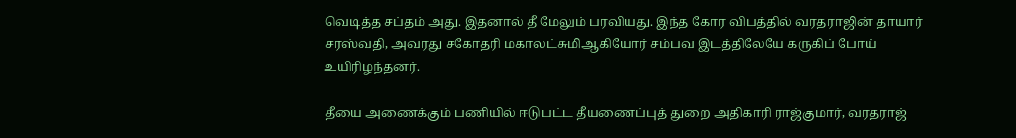வெடித்த சப்தம் அது. இதனால் தீ மேலும் பரவியது. இந்த கோர விபத்தில் வரதராஜின் தாயார் சரஸ்வதி, அவரது சகோதரி மகாலட்சுமிஆகியோர் சம்பவ இடத்திலேயே கருகிப் போய் உயிரிழந்தனர்.

தீயை அணைக்கும் பணியில் ஈடுபட்ட தீயணைப்புத் துறை அதிகாரி ராஜ்குமார், வரதராஜ்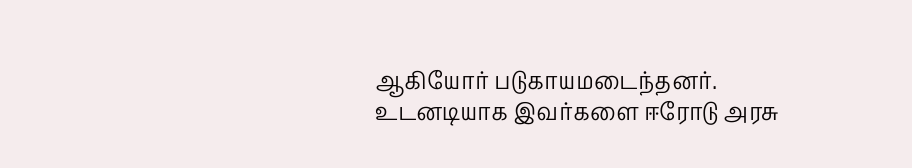ஆகியோர் படுகாயமடைந்தனர். உடனடியாக இவர்களை ஈரோடு அரசு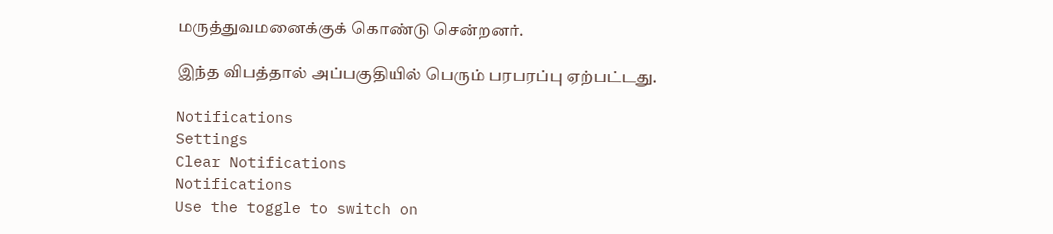மருத்துவமனைக்குக் கொண்டு சென்றனர்.

இந்த விபத்தால் அப்பகுதியில் பெரும் பரபரப்பு ஏற்பட்டது.

Notifications
Settings
Clear Notifications
Notifications
Use the toggle to switch on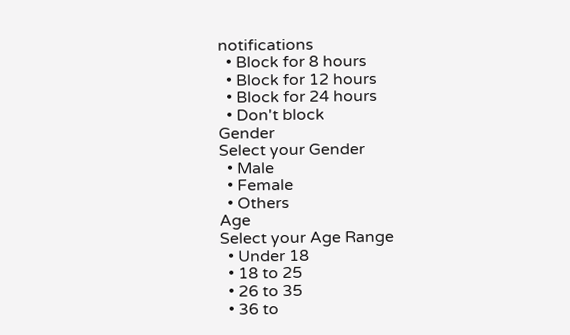notifications
  • Block for 8 hours
  • Block for 12 hours
  • Block for 24 hours
  • Don't block
Gender
Select your Gender
  • Male
  • Female
  • Others
Age
Select your Age Range
  • Under 18
  • 18 to 25
  • 26 to 35
  • 36 to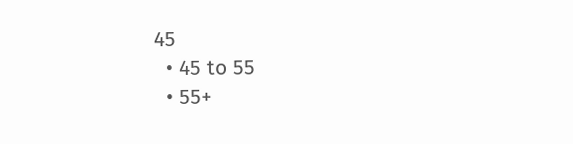45
  • 45 to 55
  • 55+